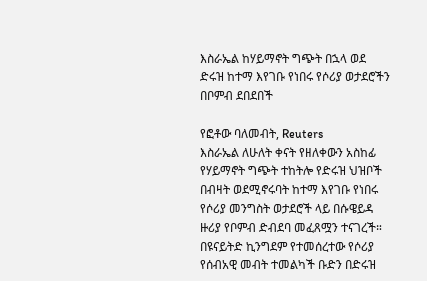እስራኤል ከሃይማኖት ግጭት በኋላ ወደ ድሩዝ ከተማ እየገቡ የነበሩ የሶሪያ ወታደሮችን በቦምብ ደበደበች

የፎቶው ባለመብት, Reuters
እስራኤል ለሁለት ቀናት የዘለቀውን አስከፊ የሃይማኖት ግጭት ተከትሎ የድሩዝ ህዝቦች በብዛት ወደሚኖሩባት ከተማ እየገቡ የነበሩ የሶሪያ መንግስት ወታደሮች ላይ በሱዌይዳ ዙሪያ የቦምብ ድብደባ መፈጸሟን ተናገረች።
በዩናይትድ ኪንግደም የተመሰረተው የሶሪያ የሰብአዊ መብት ተመልካች ቡድን በድሩዝ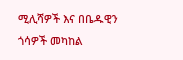ሚሊሻዎች እና በቤዱዊን ጎሳዎች መካከል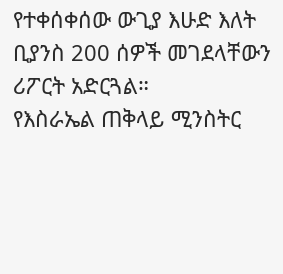የተቀሰቀሰው ውጊያ እሁድ እለት ቢያንስ 200 ሰዎች መገደላቸውን ሪፖርት አድርጓል።
የእስራኤል ጠቅላይ ሚንስትር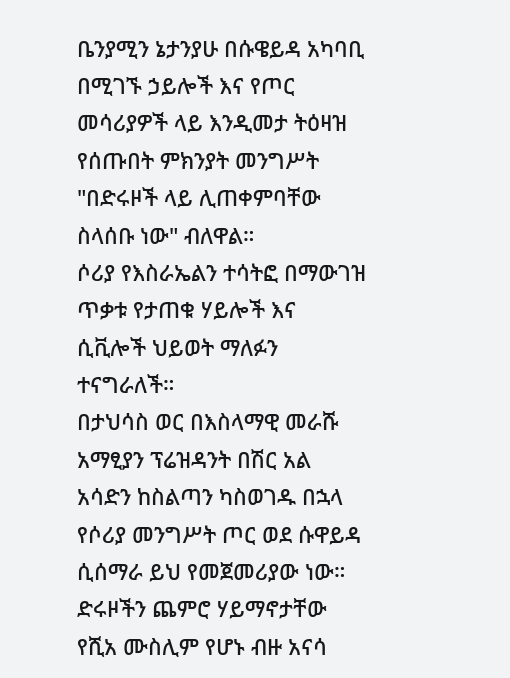ቤንያሚን ኔታንያሁ በሱዌይዳ አካባቢ በሚገኙ ኃይሎች እና የጦር መሳሪያዎች ላይ እንዲመታ ትዕዛዝ የሰጡበት ምክንያት መንግሥት "በድሩዞች ላይ ሊጠቀምባቸው ስላሰቡ ነው" ብለዋል።
ሶሪያ የእስራኤልን ተሳትፎ በማውገዝ ጥቃቱ የታጠቁ ሃይሎች እና ሲቪሎች ህይወት ማለፉን ተናግራለች።
በታህሳስ ወር በእስላማዊ መራሹ አማፂያን ፕሬዝዳንት በሽር አል አሳድን ከስልጣን ካስወገዱ በኋላ የሶሪያ መንግሥት ጦር ወደ ሱዋይዳ ሲሰማራ ይህ የመጀመሪያው ነው።
ድሩዞችን ጨምሮ ሃይማኖታቸው የሺአ ሙስሊም የሆኑ ብዙ አናሳ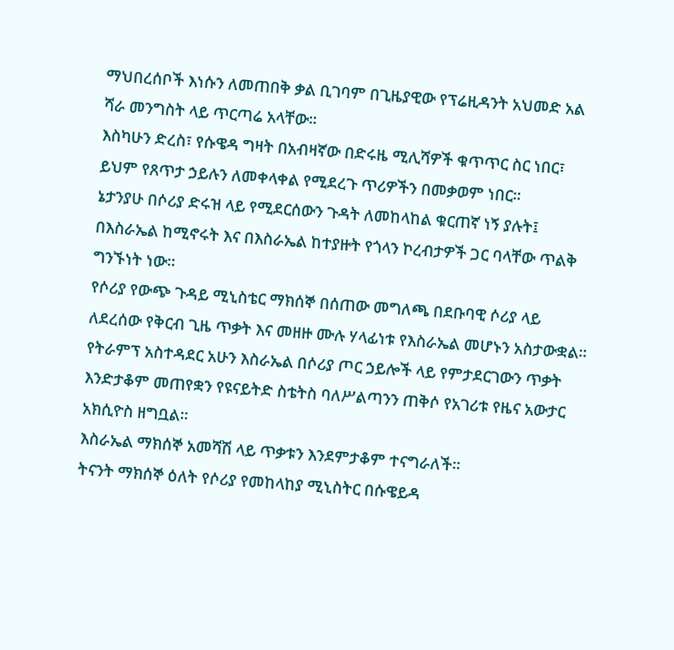ማህበረሰቦች እነሱን ለመጠበቅ ቃል ቢገባም በጊዜያዊው የፕሬዚዳንት አህመድ አል ሻራ መንግስት ላይ ጥርጣሬ አላቸው።
እስካሁን ድረስ፣ የሱዌዳ ግዛት በአብዛኛው በድሩዜ ሚሊሻዎች ቁጥጥር ስር ነበር፣ ይህም የጸጥታ ኃይሉን ለመቀላቀል የሚደረጉ ጥሪዎችን በመቃወም ነበር።
ኔታንያሁ በሶሪያ ድሩዝ ላይ የሚደርሰውን ጉዳት ለመከላከል ቁርጠኛ ነኝ ያሉት፤ በእስራኤል ከሚኖሩት እና በእስራኤል ከተያዙት የጎላን ኮረብታዎች ጋር ባላቸው ጥልቅ ግንኙነት ነው።
የሶሪያ የውጭ ጉዳይ ሚኒስቴር ማክሰኞ በሰጠው መግለጫ በደቡባዊ ሶሪያ ላይ ለደረሰው የቅርብ ጊዜ ጥቃት እና መዘዙ ሙሉ ሃላፊነቱ የእስራኤል መሆኑን አስታውቋል።
የትራምፕ አስተዳደር አሁን እስራኤል በሶሪያ ጦር ኃይሎች ላይ የምታደርገውን ጥቃት እንድታቆም መጠየቋን የዩናይትድ ስቴትስ ባለሥልጣንን ጠቅሶ የአገሪቱ የዜና አውታር አክሲዮስ ዘግቧል።
እስራኤል ማክሰኞ አመሻሽ ላይ ጥቃቱን እንደምታቆም ተናግራለች።
ትናንት ማክሰኞ ዕለት የሶሪያ የመከላከያ ሚኒስትር በሱዌይዳ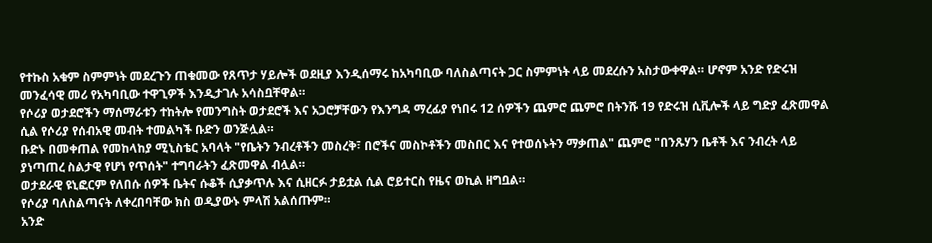የተኩስ አቁም ስምምነት መደረጉን ጠቁመው የጸጥታ ሃይሎች ወደዚያ እንዲሰማሩ ከአካባቢው ባለስልጣናት ጋር ስምምነት ላይ መደረሱን አስታውቀዋል። ሆኖም አንድ የድሩዝ መንፈሳዊ መሪ የአካባቢው ተዋጊዎች እንዲታገሉ አሳስቧቸዋል።
የሶሪያ ወታደሮችን ማሰማራቱን ተከትሎ የመንግስት ወታደሮች እና አጋሮቻቸውን የእንግዳ ማረፊያ የነበሩ 12 ሰዎችን ጨምሮ ጨምሮ በትንሹ 19 የድሩዝ ሲቪሎች ላይ ግድያ ፈጽመዋል ሲል የሶሪያ የሰብአዊ መብት ተመልካች ቡድን ወንጅሏል።
ቡድኑ በመቀጠል የመከላከያ ሚኒስቴር አባላት "የቤትን ንብረቶችን መስረቅ፣ በሮችና መስኮቶችን መስበር እና የተወሰኑትን ማቃጠል" ጨምሮ "በንጹሃን ቤቶች እና ንብረት ላይ ያነጣጠረ ስልታዊ የሆነ የጥሰት" ተግባራትን ፈጽመዋል ብሏል።
ወታደራዊ ዩኒፎርም የለበሱ ሰዎች ቤትና ሱቆች ሲያቃጥሉ እና ሲዘርፉ ታይቷል ሲል ሮይተርስ የዜና ወኪል ዘግቧል።
የሶሪያ ባለስልጣናት ለቀረበባቸው ክስ ወዲያውኑ ምላሽ አልሰጡም።
አንድ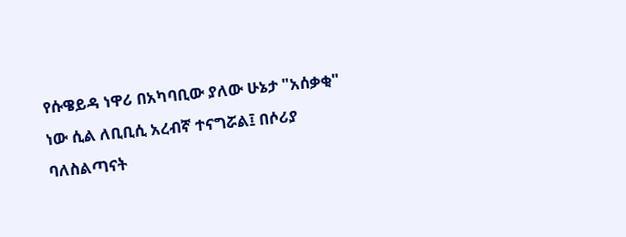የሱዌይዳ ነዋሪ በአካባቢው ያለው ሁኔታ "አሰቃቂ" ነው ሲል ለቢቢሲ አረብኛ ተናግሯል፤ በሶሪያ ባለስልጣናት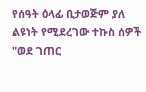የሰዓት ዕላፊ ቢታወጅም ያለ ልዩነት የሚደረገው ተኩስ ሰዎች "ወደ ገጠር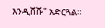እንዲሸሹ" አድርጓል።